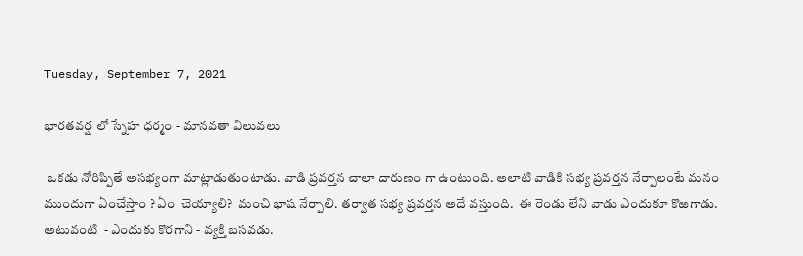Tuesday, September 7, 2021

భారతవర్ష లో స్నేహ ధర్మం - మానవతా విలువలు

 ఒకడు నోరిప్పితే అసభ్యంగా మాట్లాడుతుంటాడు. వాడి ప్రవర్తన చాలా దారుణం గా ఉంటుంది. అలాటి వాడికి సభ్య ప్రవర్తన నేర్పాలంటే మనం ముందుగా ఏంచేస్తాం ? ఏం  చెయ్యాలి?  మంచి భాష నేర్పాలి. తర్వాత సభ్య ప్రవర్తన అదే వస్తుంది.  ఈ రెండు లేని వాడు ఎందుకూ కొఱగాడు. అటువంటి  - ఎందుకు కొరగాని - వ్యక్తి బసవడు.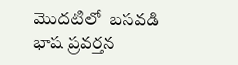మొదటిలో  బసవడి  భాష ప్రవర్తన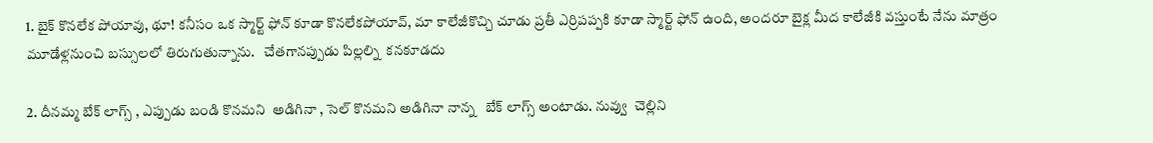1. బైక్ కొనలేక పోయావు, థూ! కనీసం ఒక స్మార్ట్ ఫోన్ కూడా కొనలేకపోయావ్, మా కాలేజీకొచ్చి చూడు ప్రతీ ఎర్రిపప్పకి కూడా స్మార్ట్ ఫోన్ ఉంది, అందరూ బైక్ల మీద కాలేజీకి వస్తుంటే నేను మాత్రం మూడేళ్లనుంచి బస్సులలో తిరుగుతున్నాను.   చేతగానప్పుడు పిల్లల్ని  కనకూడదు

2. దీనమ్మ బేక్ లాగ్స్ , ఎప్పుడు బండి కొనమని  అడిగినా , సెల్ కొనమని అడిగినా నాన్న   బేక్ లాగ్స్ అంటాడు. నువ్వు  చెల్లిని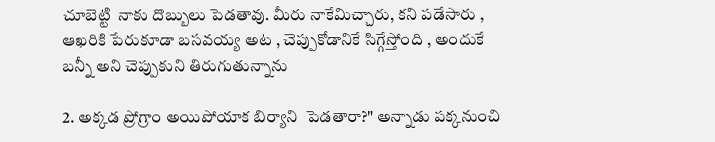చూబెట్టి  నాకు దొబ్బులు పెడతావు. మీరు నాకేమిచ్చారు, కని పడేసారు , ఆఖరికి పేరుకూడా బసవయ్య అట , చెప్పుకోడానికే సిగ్గేస్తోంది , అందుకే బన్నీ అని చెప్పుకుని తిరుగుతున్నాను

2. అక్కడ ప్రోగ్రాం అయిపోయాక బిర్యాని  పెడతారా?" అన్నాడు పక్కనుంచి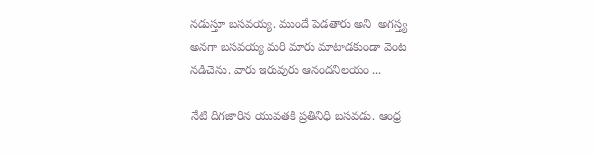నడుస్తూ బసవయ్య. ముందే పెడతారు అని  అగస్త్య అనగా బసవయ్య మరి మారు మాటాడకుండా వెంట నడిచెను. వారు ఇరువురు ఆనందనిలయం ...

నేటి దిగజారిన యువతకి ప్రతినిధి బసవడు. ఆంధ్ర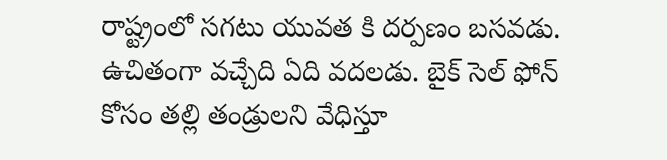రాష్ట్రంలో సగటు యువత కి దర్పణం బసవడు.  ఉచితంగా వచ్చేది ఏది వదలడు. బైక్ సెల్ ఫోన్ కోసం తల్లి తండ్రులని వేధిస్తూ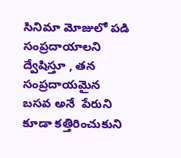సినిమా మోజులో పడి సంప్రదాయాలని ద్వేషిస్తూ , తన సంప్రదాయమైన బసవ అనే  పేరుని కూడా కత్తిరించుకుని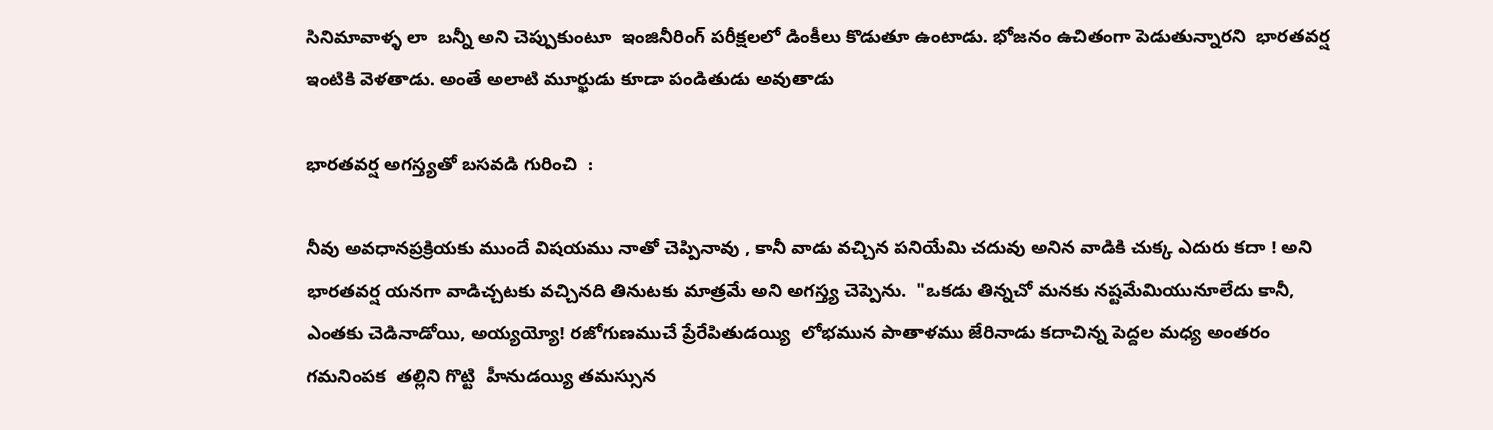సినిమావాళ్ళ లా  బన్నీ అని చెప్పుకుంటూ  ఇంజినీరింగ్ పరీక్షలలో డింకీలు కొడుతూ ఉంటాడు. భోజనం ఉచితంగా పెడుతున్నారని  భారతవర్ష ఇంటికి వెళతాడు. అంతే అలాటి మూర్ఖుడు కూడా పండితుడు అవుతాడు

భారతవర్ష అగస్త్యతో బసవడి గురించి  :

నీవు అవధానప్రక్రియకు ముందే విషయము నాతో చెప్పినావు , కానీ వాడు వచ్చిన పనియేమి చదువు అనిన వాడికి చుక్క ఎదురు కదా ! అని భారతవర్ష యనగా వాడిచ్చటకు వచ్చినది తినుటకు మాత్రమే అని అగస్త్య చెప్పెను.  "ఒకడు తిన్నచో మనకు నష్టమేమియునూలేదు కానీ, ఎంతకు చెడినాడోయి, అయ్యయ్యో! రజోగుణముచే ప్రేరేపితుడయ్యి  లోభమున పాతాళము జేరినాడు కదాచిన్న పెద్దల మధ్య అంతరం గమనింపక  తల్లిని గొట్టి  హీనుడయ్యి తమస్సున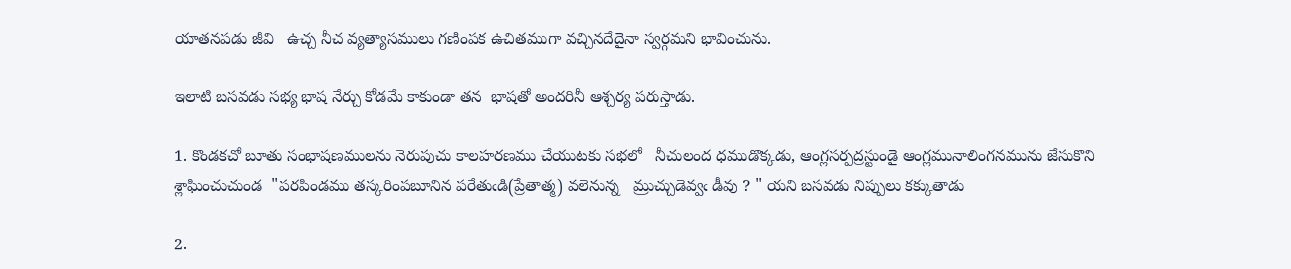యాతనపడు జీవి   ఉచ్చ నీచ వ్యత్యాసములు గణింపక ఉచితముగా వచ్చినదేదైనా స్వర్గమని భావించును.

ఇలాటి బసవడు సభ్య భాష నేర్చు కోడమే కాకుండా తన  భాషతో అందరినీ ఆశ్చర్య పరుస్తాడు.

1. కొండకచో బూతు సంభాషణములను నెరుపుచు కాలహరణము చేయుటకు సభలో   నీచులంద ధముడొక్కడు, ఆంగ్లసర్పద్రస్టుండై ఆంగ్లమునాలింగనమును జేసుకొని శ్లాఘించుచుండ  "పరపిండము తస్కరింపబూనిన పరేతుఁడి(ప్రేతాత్మ) వలెనున్న   మ్రుచ్చుడెవ్వఁ డీవు ? " యని బసవడు నిప్పులు కక్కుతాడు

2.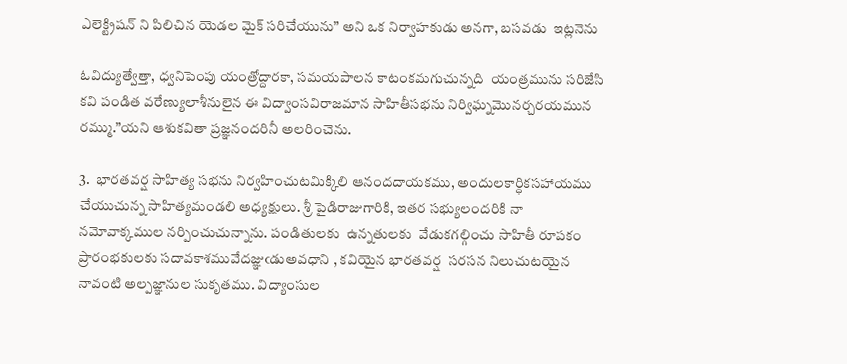ఎలెక్ట్రిషన్ ని పిలిచిన యెడల మైక్ సరిచేయును” అని ఒక నిర్వాహకుడు అనగా, బసవడు  ఇట్లనెను

ఓవిద్యుత్వేత్తా, ధ్వనిపెంపు యంత్రోద్దారకా, సమయపాలన కాటంకమగుచున్నది  యంత్రమును సరిజేసి  కవి పండిత వరేణ్యులాశీనులైన ఈ విద్వాంసవిరాజమాన సాహితీసభను నిర్విఘ్నమొనర్చరయమున రమ్ము.”యని ఆశుకవితా ప్రజ్ఞనందరినీ అలరించెను.

3.  భారతవర్ష సాహిత్య సభను నిర్వహించుటమిక్కిలి ఆనందదాయకము, అందులకార్ధికసహాయము చేయుచున్న సాహిత్యమండలి అధ్యక్షులు. శ్రీ పైడిరాజుగారికి, ఇతర సభ్యులందరికి నా నమోవాక్కముల నర్పించుచున్నాను. పండితులకు  ఉన్నతులకు  వేడుకగల్గించు సాహితీ రూపకం    ప్రారంభకులకు సదావకాశమువేదజ్ఞుఁడుఅవధాని , కవియైన భారతవర్ష  సరసన నిలుచుటయైన నావంటి అల్పజ్ఞానుల సుకృతము. విద్యాంసుల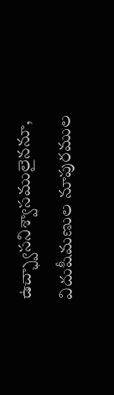ఉచ్ఛ్వాసనిశ్వాసములైననూ, విదుషీమణుల నూపురముల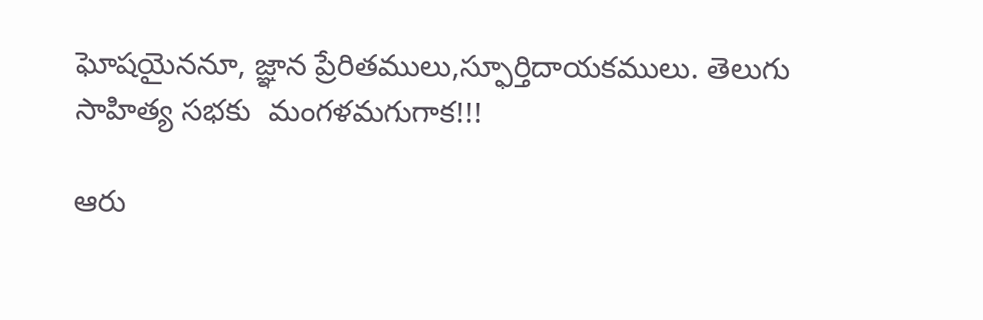ఘోషయైననూ, జ్ఞాన ప్రేరితములు,స్ఫూర్తిదాయకములు. తెలుగు సాహిత్య సభకు  మంగళమగుగాక!!!

ఆరు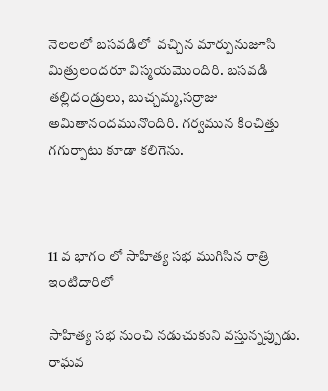నెలలలో బసవడిలో  వచ్చిన మార్పునుజూసి మిత్రులందరూ విస్మయమొందిరి. బసవడి  తల్లిదండ్రులు, బుచ్చమ్మ,సర్రాజు అమితానందమునొందిరి. గర్వమున కించిత్తు గగుర్పాటు కూడా కలిగెను.



11 వ భాగం లో సాహిత్య సభ ముగిసిన రాత్రి  ఇంటిదారిలో

సాహిత్య సభ నుంచి నడుచుకుని వస్తున్నప్పుడు. రాఘవ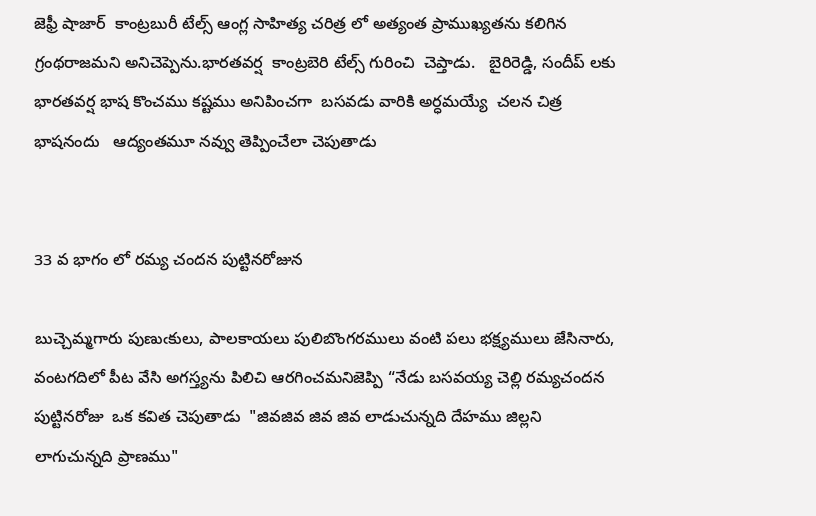జెఫ్రీ షాజార్  కాంట్రబురీ టేల్స్ ఆంగ్ల సాహిత్య చరిత్ర లో అత్యంత ప్రాముఖ్యతను కలిగిన గ్రంథరాజమని అనిచెప్పెను.భారతవర్ష  కాంట్రబెరి టేల్స్ గురించి  చెప్తాడు.   బైరిరెడ్డి, సందీప్ లకు భారతవర్ష భాష కొంచము కష్టము అనిపించగా  బసవడు వారికి అర్ధమయ్యే  చలన చిత్ర భాషనందు   ఆద్యంతమూ నవ్వు తెప్పించేలా చెపుతాడు


33 వ భాగం లో రమ్య చందన పుట్టినరోజున

బుచ్చెమ్మగారు పుణుఁకులు, పాలకాయలు పులిబొంగరములు వంటి పలు భక్ష్యములు జేసినారు, వంటగదిలో పీట వేసి అగస్త్యను పిలిచి ఆరగించమనిజెప్పి “నేడు బసవయ్య చెల్లి రమ్యచందన పుట్టినరోజు  ఒక కవిత చెపుతాడు  "జివజివ జివ జివ లాడుచున్నది దేహము జిల్లని లాగుచున్నది ప్రాణము"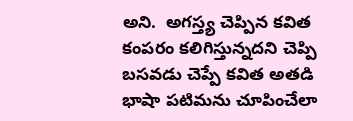అని.  అగస్త్య చెప్పిన కవిత కంపరం కలిగిస్తున్నదని చెప్పి  బసవడు చెప్పే కవిత అతడి భాషా పటిమను చూపించేలా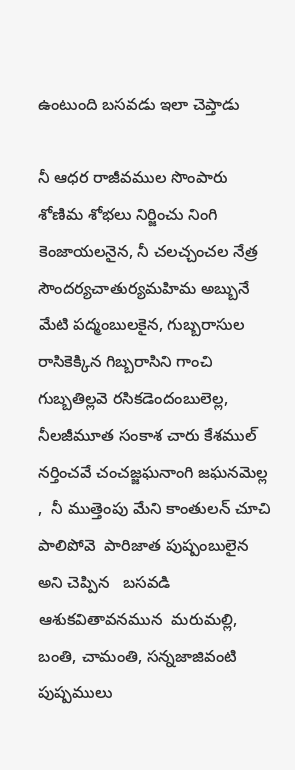ఉంటుంది బసవడు ఇలా చెప్తాడు

నీ ఆధర రాజీవముల సొంపారు శోణిమ శోభలు నిర్జించు నింగి కెంజాయలనైన, నీ చలచ్చంచల నేత్ర సౌందర్యచాతుర్యమహిమ అబ్బునే మేటి పద్మంబులకైన, గుబ్బరాసుల రాసికెక్కిన గిబ్బరాసిని గాంచి గుబ్బతిల్లవె రసికడెందంబులెల్ల, నీలజీమూత సంకాశ చారు కేశముల్ నర్తించవే చంచజ్జఘనాంగి జఘనమెల్ల ,  నీ ముత్తెంపు మేని కాంతులన్ చూచి  పాలిపోవె  పారిజాత పుష్పంబులైన  అని చెప్పిన   బసవడి ఆశుకవితావనమున  మరుమల్లి, బంతి, చామంతి, సన్నజాజివంటి పుష్పములు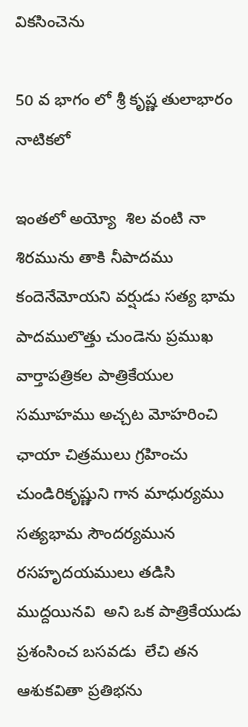వికసించెను

50 వ భాగం లో శ్రీ కృష్ణ తులాభారం నాటికలో

ఇంతలో అయ్యో  శిల వంటి నా శిరమును తాకి నీపాదము కందెనేమోయని వర్షుడు సత్య భామ  పాదములొత్తు చుండెను ప్రముఖ వార్తాపత్రికల పాత్రికేయుల సమూహము అచ్చట మోహరించి ఛాయా చిత్రములు గ్రహించు చుండిరికృష్ణుని గాన మాధుర్యము సత్యభామ సౌందర్యమున రసహృదయములు తడిసి ముద్దయినవి  అని ఒక పాత్రికేయుడు ప్రశంసించ బసవడు  లేచి తన ఆశుకవితా ప్రతిభను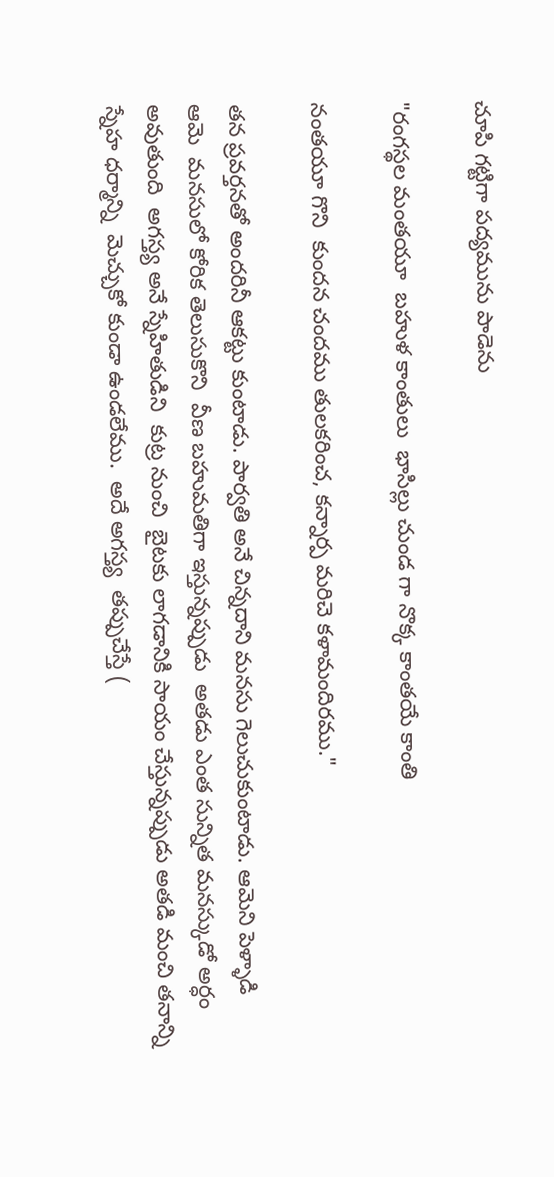చూపి గట్టిగా పద్యమును పాడెను

"రంగస్థల మంతయూ  బహుళ కాంతులు  భాసిల్లు చుండ గా నొక్క కాంతయే కాంతి

నంతయూ గొని  కుందన చందము తులకరించ, కన్నార్ప మరిచె కళామందిరము."

తన ప్రవర్తనతో అందరినీ ఆకట్టు కుంటాడు. పార్వతి అనే చిన్నదాని మనసు గెలుచుకుంటాడు. ఆమెని పెళ్ళాడి   ఆమె  మనసులో కోరిక తెలుసుకొని  వీణ బహుమతిగా ఇస్తున్నప్పుడు  అతడు ఎంత సున్నిత మనస్కుడో అర్ధం అవుతుంది  అగస్త్య అనే స్నేహితుడిని  కుట్ర నుంచి  బైటకు లాగడానికి సాయం చేస్తున్నప్పుడు అతడి మంచి తనాన్ని స్నేహ ధర్మాన్ని  మెచ్చుకో కుండా ఉండలేము.  అదే అగస్త్య  తప్పుచేస్తే (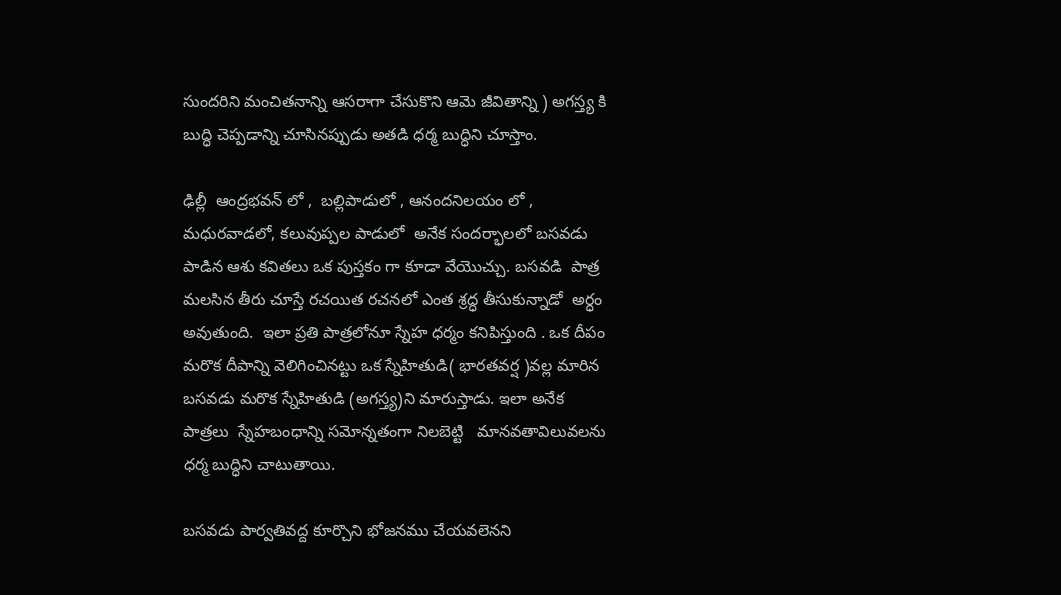సుందరిని మంచితనాన్ని ఆసరాగా చేసుకొని ఆమె జీవితాన్ని ) అగస్త్య కి బుద్ధి చెప్పడాన్ని చూసినప్పుడు అతడి ధర్మ బుద్ధిని చూస్తాం.

ఢిల్లీ  ఆంద్రభవన్ లో ,  బల్లిపాడులో , ఆనందనిలయం లో , మధురవాడలో, కలువుప్పల పాడులో  అనేక సందర్భాలలో బసవడు పాడిన ఆశు కవితలు ఒక పుస్తకం గా కూడా వేయొచ్చు. బసవడి  పాత్ర మలసిన తీరు చూస్తే రచయిత రచనలో ఎంత శ్రద్ధ తీసుకున్నాడో  అర్ధం అవుతుంది.  ఇలా ప్రతి పాత్రలోనూ స్నేహ ధర్మం కనిపిస్తుంది . ఒక దీపం మరొక దీపాన్ని వెలిగించినట్టు ఒక స్నేహితుడి( భారతవర్ష )వల్ల మారిన బసవడు మరొక స్నేహితుడి (అగస్త్య)ని మారుస్తాడు. ఇలా అనేక పాత్రలు  స్నేహబంధాన్ని సమోన్నతంగా నిలబెట్టి   మానవతావిలువలను ధర్మ బుద్ధిని చాటుతాయి.

బసవడు పార్వతివద్ద కూర్చొని భోజనము చేయవలెనని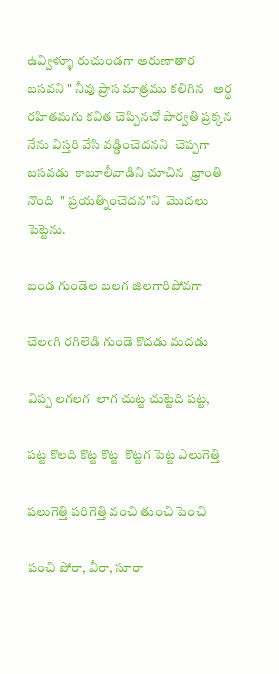ఉవ్విళ్ళూ రుచుండగా అరుణాతార  బసవని " నీవు ప్రాస మాత్రము కలిగిన   అర్థ రహితమగు కవిత చెప్పినచో పార్వతి ప్రక్కన నేను విస్తరి వేసి వడ్డించెదనని  చెప్పగా బసవడు  కాబూలీవాడిని చూచిన  భ్రాంతి నొంది  " ప్రయత్నించెదన”ని  మొదలు పెట్టెను.

బండ గుండెల బలగ జిలగారిపోవగా

చెలఁగి రగిలెడి గుండె కొదడు మదడు

విప్ప లగలగ  లాగ చుట్ట చుట్టెది పట్ట,

పట్ట కొలది కొట్ట కొట్ట  కొట్టగ పెట్ట ఎలుగెత్తి

పలుగెత్తి పరిగెత్తి వంచి తుంచి పెంచి

పంచి పోరా, వీరా, సూరా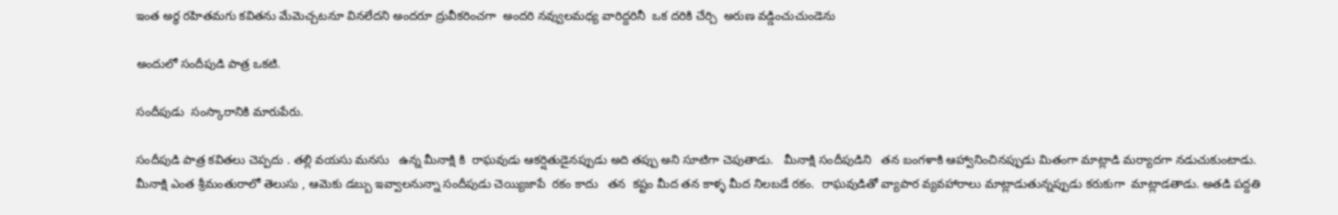ఇంత అర్థ రహితమగు కవితను మేమెచ్చటనూ వినలేదని అందరూ ద్రువీకరించగా  అందరి నవ్వులమధ్య వారిద్దరినీ  ఒక దరికి చేర్చి  అరుణ వడ్డించుచుండెను

అందులో సందీపుడి పాత్ర ఒకటి.

సందీపుడు  సంస్కారానికి మారుపేరు.

సందీపుడి పాత్ర కవితలు చెప్పదు . తల్లి వయసు మనసు   ఉన్న మీనాక్షి కి  రాఘవుడు ఆకర్షితుడైనప్పుడు అది తప్పు అని సూటిగా చెపుతాడు.   మీనాక్షి సందీపుడిని   తన బంగళాకి ఆహ్వానించినప్పుడు మితంగా మాట్లాడి మర్యాదగా నడుచుకుంటాడు. మీనాక్షి ఎంత శ్రీమంతురాలో తెలుసు , ఆమెకు డబ్బు ఇవ్వాలనున్నా సందీపుడు చెయ్యిజాపే  రకం కాదు   తన  కష్టం మీద తన కాళ్ళ మీద నిలబడే రకం.  రాఘవుడితో వ్యాపార వ్యవహారాలు మాట్లాడుతున్నప్పుడు కరుకుగా  మాట్లాడతాడు. అతడి పద్దతి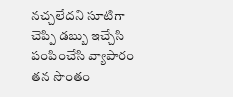నచ్చలేదని సూటిగా చెప్పి డబ్బు ఇచ్చేసి పంపించేసి వ్యాపారం తన సొంతం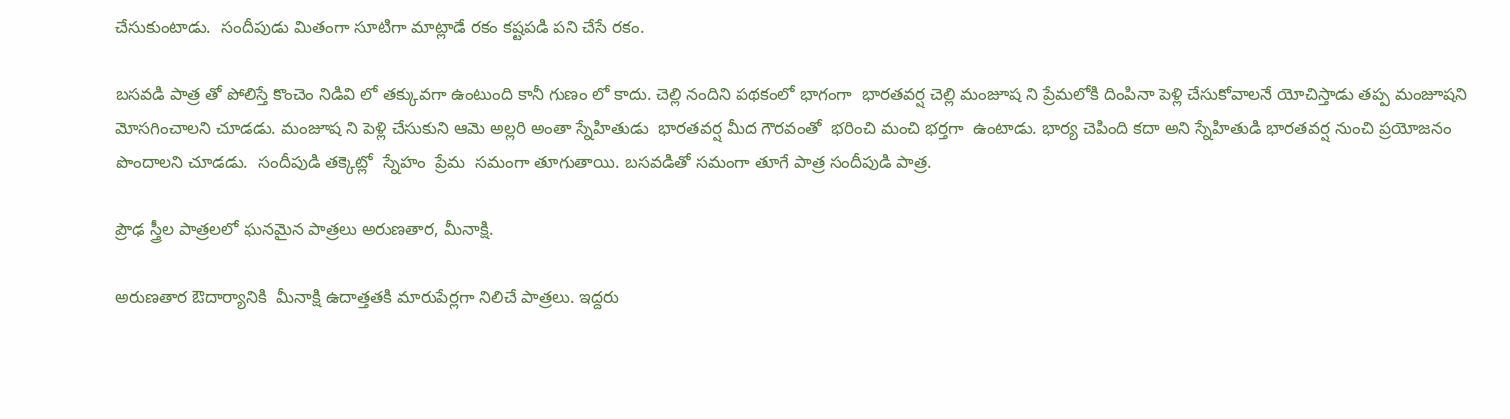చేసుకుంటాడు.  సందీపుడు మితంగా సూటిగా మాట్లాడే రకం కష్టపడి పని చేసే రకం.

బసవడి పాత్ర తో పోలిస్తే కొంచెం నిడివి లో తక్కువగా ఉంటుంది కానీ గుణం లో కాదు. చెల్లి నందిని పథకంలో భాగంగా  భారతవర్ష చెల్లి మంజూష ని ప్రేమలోకి దింపినా పెళ్లి చేసుకోవాలనే యోచిస్తాడు తప్ప మంజూషని మోసగించాలని చూడడు. మంజూష ని పెళ్లి చేసుకుని ఆమె అల్లరి అంతా స్నేహితుడు  భారతవర్ష మీద గౌరవంతో  భరించి మంచి భర్తగా  ఉంటాడు. భార్య చెపింది కదా అని స్నేహితుడి భారతవర్ష నుంచి ప్రయోజనం పొందాలని చూడడు.  సందీపుడి తక్కెట్లో  స్నేహం  ప్రేమ  సమంగా తూగుతాయి. బసవడితో సమంగా తూగే పాత్ర సందీపుడి పాత్ర.

ప్రౌఢ స్త్రీల పాత్రలలో ఘనమైన పాత్రలు అరుణతార, మీనాక్షి.

అరుణతార ఔదార్యానికి  మీనాక్షి ఉదాత్తతకి మారుపేర్లగా నిలిచే పాత్రలు. ఇద్దరు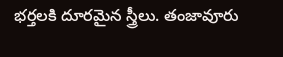భర్తలకి దూరమైన స్త్రీలు. తంజావూరు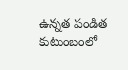ఉన్నత పండిత  కుటుంబంలో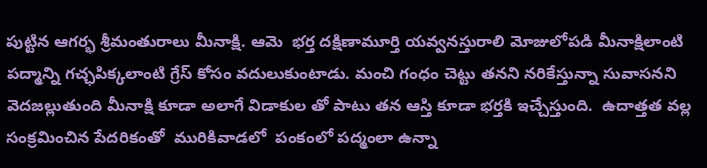పుట్టిన ఆగర్భ శ్రీమంతురాలు మీనాక్షి. ఆమె  భర్త దక్షిణామూర్తి యవ్వనస్తురాలి మోజులోపడి మీనాక్షిలాంటి పద్మాన్ని గచ్ఛపిక్కలాంటి గ్రేస్ కోసం వదులుకుంటాడు. మంచి గంధం చెట్టు తనని నరికేస్తున్నా సువాసనని వెదజల్లుతుంది మీనాక్షి కూడా అలాగే విడాకుల తో పాటు తన ఆస్తి కూడా భర్తకి ఇచ్చేస్తుంది.  ఉదాత్తత వల్ల సంక్రమించిన పేదరికంతో  మురికివాడలో  పంకంలో పద్మంలా ఉన్నా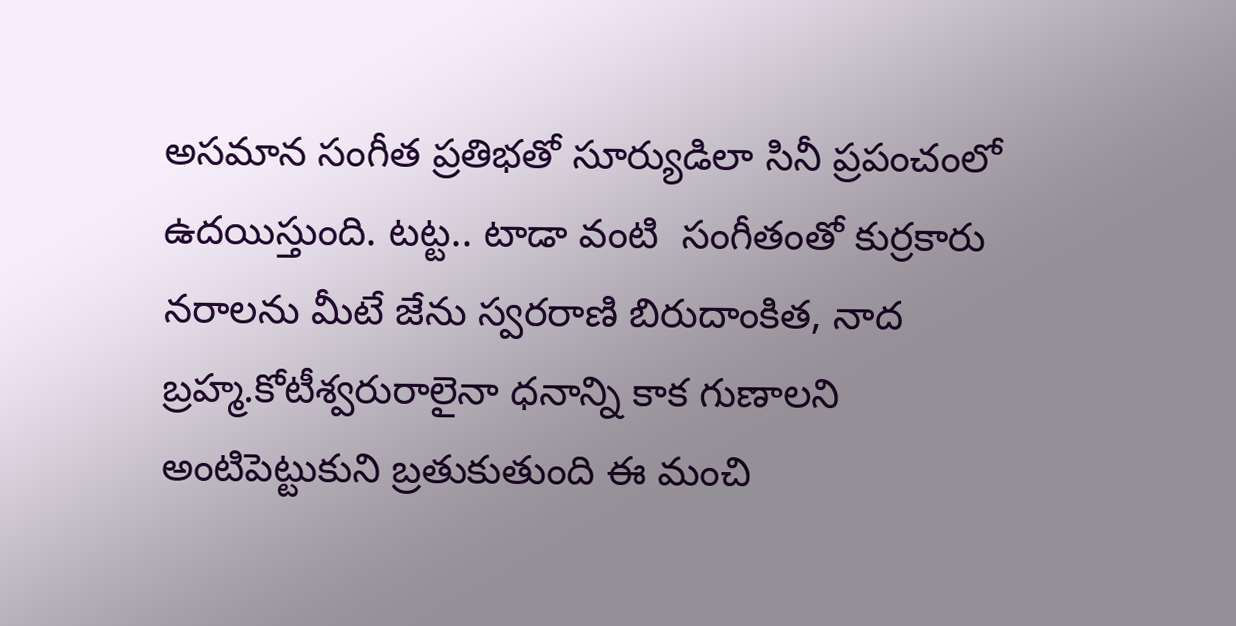అసమాన సంగీత ప్రతిభతో సూర్యుడిలా సినీ ప్రపంచంలో  ఉదయిస్తుంది. టట్ట.. టాడా వంటి  సంగీతంతో కుర్రకారు నరాలను మీటే జేను స్వరరాణి బిరుదాంకిత, నాద బ్రహ్మ.కోటీశ్వరురాలైనా ధనాన్ని కాక గుణాలని అంటిపెట్టుకుని బ్రతుకుతుంది ఈ మంచి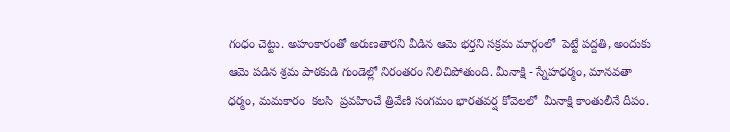గంధం చెట్టు. అహంకారంతో అరుణతారని వీడిన ఆమె భర్తని సక్రమ మార్గంలో  పెట్టే పద్దతి, అందుకు ఆమె పడిన శ్రమ పాఠకుడి గుండెల్లో నిరంతరం నిలిచిపోతుంది. మీనాక్షి - స్నేహధర్మం, మానవతా ధర్మం, మమకారం  కలసి  ప్రవహించే త్రివేణి సంగమం భారతవర్ష కోవెలలో  మీనాక్షి కాంతులీనే దీపం.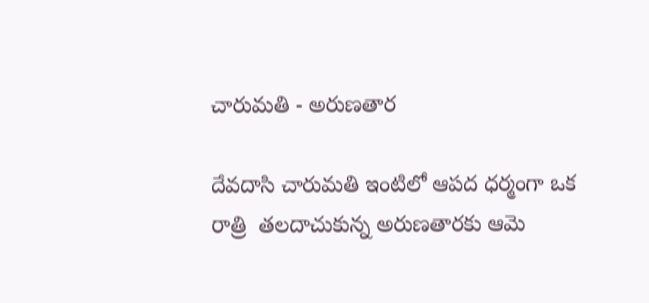చారుమతి - అరుణతార

దేవదాసి చారుమతి ఇంటిలో ఆపద ధర్మంగా ఒక రాత్రి  తలదాచుకున్న అరుణతారకు ఆమె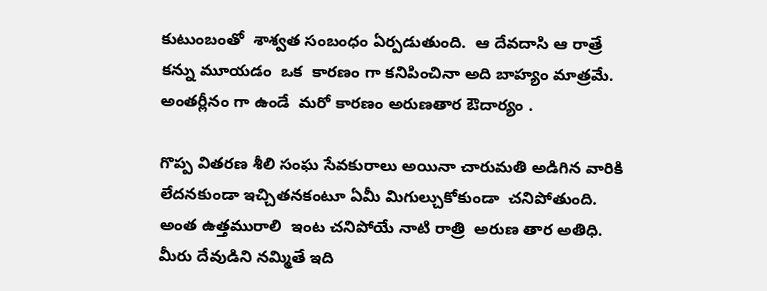కుటుంబంతో  శాశ్వత సంబంధం ఏర్పడుతుంది.  ఆ దేవదాసి ఆ రాత్రే  కన్ను మూయడం  ఒక  కారణం గా కనిపించినా అది బాహ్యం మాత్రమే. అంతర్లీనం గా ఉండే  మరో కారణం అరుణతార ఔదార్యం .

గొప్ప వితరణ శీలి సంఘ సేవకురాలు అయినా చారుమతి అడిగిన వారికి లేదనకుండా ఇచ్చితనకంటూ ఏమీ మిగుల్చుకోకుండా  చనిపోతుంది.  అంత ఉత్తమురాలి  ఇంట చనిపోయే నాటి రాత్రి  అరుణ తార అతిధి.  మీరు దేవుడిని నమ్మితే ఇది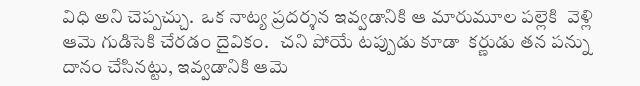విధి అని చెప్పచ్చు.  ఒక నాట్య ప్రదర్శన ఇవ్వడానికి ఆ మారుమూల పల్లెకి  వెళ్లి  ఆమె గుడిసెకి చేరడం దైవికం.   చని పోయే టప్పుడు కూడా  కర్ణుడు తన పన్ను దానం చేసినట్టు, ఇవ్వడానికి ఆమె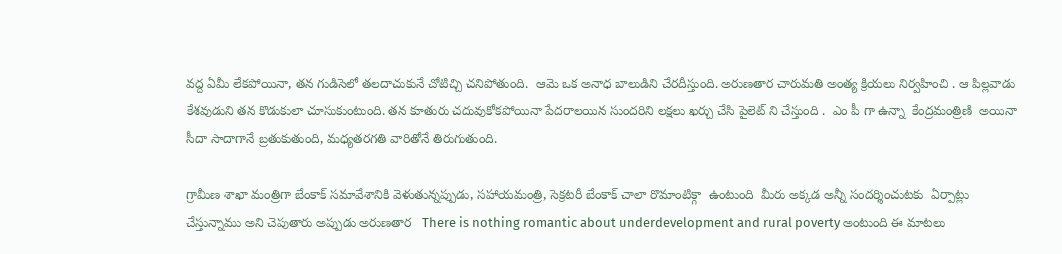వద్ద ఏమీ లేకపోయినా, తన గుడిసెలో తలదాచుకునే చోటిచ్చి చనిపోతుంది.  ఆమె ఒక అనాధ బాలుడిని చేరదీస్తుంది. అరుణతార చారుమతి అంత్య క్రియలు నిర్వహించి . ఆ పిల్లవాడు  కేశవుడుని తన కొడుకులా చూసుకుంటుంది. తన కూతురు చదువుకోకపోయినా పేదరాలయిన సుందరిని లక్షలు ఖర్చు చేసి పైలెట్ ని చేస్తుంది .  ఎం పీ గా ఉన్నా  కేంద్రమంత్రిణి  అయినా సీదా సాదాగానే బ్రతుకుతుంది, మధ్యతరగతి వారితోనే తిరుగుతుంది.

గ్రామీణ శాఖా మంత్రిగా బేంకాక్ సమావేశానికి వెళుతున్నప్పుడు, సహాయమంత్రి, సెక్రటరీ బేంకాక్ చాలా రొమాంటిక్గా  ఉంటుంది  మీరు అక్కడ అన్నీ సందర్శించుటకు  ఏర్పాట్లు చేస్తున్నాము అని చెపుతారు అప్పుడు అరుణతార   There is nothing romantic about underdevelopment and rural poverty అంటుంది ఈ మాటలు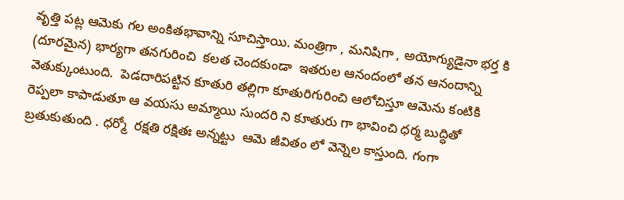వృత్తి పట్ల ఆమెకు గల అంకితభావాన్ని సూచిస్తాయి. మంత్రిగా , మనిషిగా , అయోగ్యుడైనా భర్త కి (దూరమైన) భార్యగా తనగురించి  కలత చెందకుండా  ఇతరుల ఆనందంలో తన ఆనందాన్ని వెతుక్కుంటుంది.  పెడదారిపట్టిన కూతురి తల్లిగా కూతురిగురించి ఆలోచిస్తూ ఆమెను కంటికి రెప్పలా కాపాడుతూ ఆ వయసు అమ్మాయి సుందరి ని కూతురు గా భావించి ధర్మ బుద్ధితో బ్రతుకుతుంది . ధర్మో  రక్షతి రక్షితః అన్నట్టు  ఆమె జీవితం లో వెన్నెల కాస్తుంది. గంగా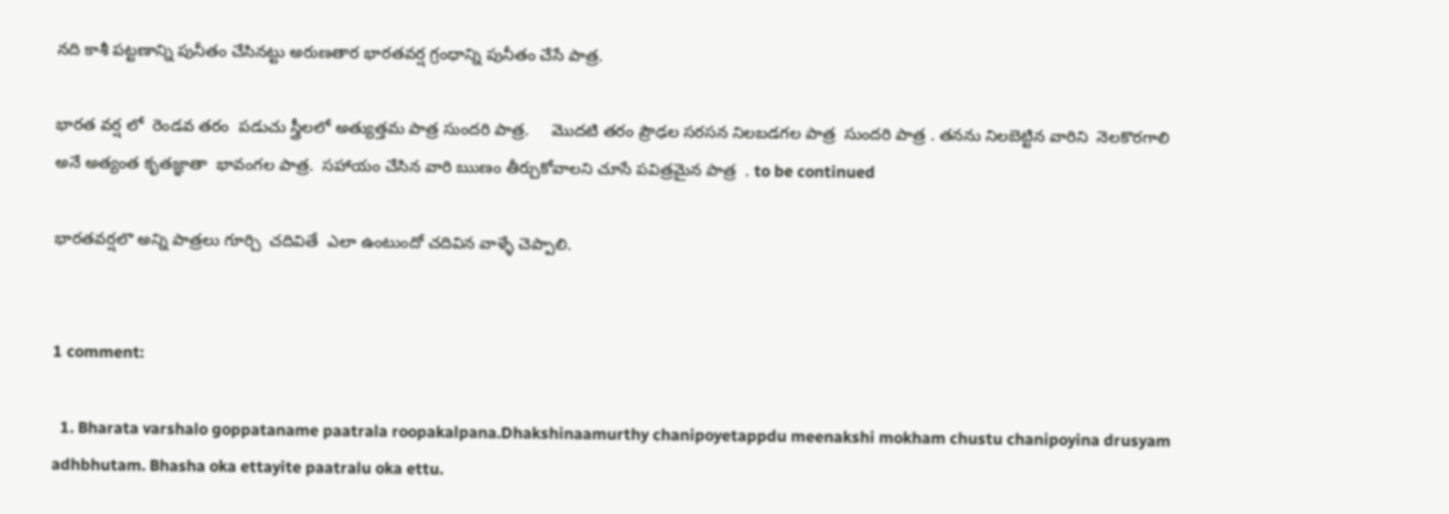నది కాశీ పట్టణాన్ని పునీతం చేసినట్టు అరుణతార భారతవర్ష గ్రంధాన్ని పునీతం చేసే పాత్ర.

భారత వర్ష లో  రెండవ తరం  పడుచు స్త్రీలలో అత్యుత్తమ పాత్ర సుందరి పాత్ర.     మొదటి తరం ప్రౌఢల సరసన నిలబడగల పాత్ర  సుందరి పాత్ర . తనను నిలబెట్టిన వారిని  నెలకొరగాలి అనే అత్యంత కృతజ్ఞాతా  భావంగల పాత్ర.  సహాయం చేసిన వారి ఋణం తీర్చుకోవాలని చూసే పవిత్రమైన పాత్ర  . to be continued

భారతవర్షలొ అన్ని పాత్రలు గూర్చి  చదివితే  ఎలా ఉంటుందో చదివిన వాళ్ళే చెప్పాలి.


1 comment:

  1. Bharata varshalo goppataname paatrala roopakalpana.Dhakshinaamurthy chanipoyetappdu meenakshi mokham chustu chanipoyina drusyam adhbhutam. Bhasha oka ettayite paatralu oka ettu.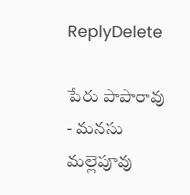ReplyDelete

పేరు పాపారావు - మనసు మల్లెపూవు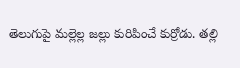తెలుగుపై మల్లెల్ల జల్లు కురిపించే కుర్రోడు. తల్లి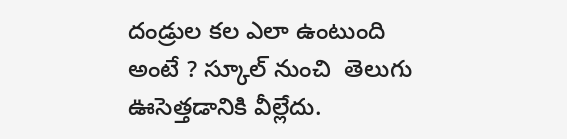దండ్రుల కల ఎలా ఉంటుంది అంటే ? స్కూల్ నుంచి  తెలుగు ఊసెత్తడానికి వీల్లేదు.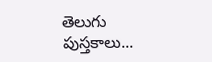తెలుగు పుస్తకాలు...